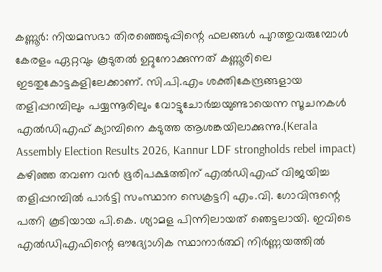കണ്ണൂർ: നിയമസഭാ തിരഞ്ഞെടുപ്പിന്റെ ഫലങ്ങൾ പുറത്തുവരുമ്പോൾ കേരളം ഏറ്റവും കൂടുതൽ ഉറ്റുനോക്കുന്നത് കണ്ണൂരിലെ ഇടതുകോട്ടകളിലേക്കാണ്. സി.പി.എം ശക്തികേന്ദ്രങ്ങളായ തളിപ്പറമ്പിലും പയ്യന്നൂരിലും വോട്ടുചോർച്ചയുണ്ടായെന്ന സൂചനകൾ എൽഡിഎഫ് ക്യാമ്പിനെ കടുത്ത ആശങ്കയിലാക്കുന്നു.(Kerala Assembly Election Results 2026, Kannur LDF strongholds rebel impact)
കഴിഞ്ഞ തവണ വൻ ഭൂരിപക്ഷത്തിന് എൽഡിഎഫ് വിജയിച്ച തളിപ്പറമ്പിൽ പാർട്ടി സംസ്ഥാന സെക്രട്ടറി എം.വി. ഗോവിന്ദന്റെ പത്നി കൂടിയായ പി.കെ. ശ്യാമള പിന്നിലായത് ഞെട്ടലായി. ഇവിടെ എൽഡിഎഫിന്റെ ഔദ്യോഗിക സ്ഥാനാർത്ഥി നിർണ്ണയത്തിൽ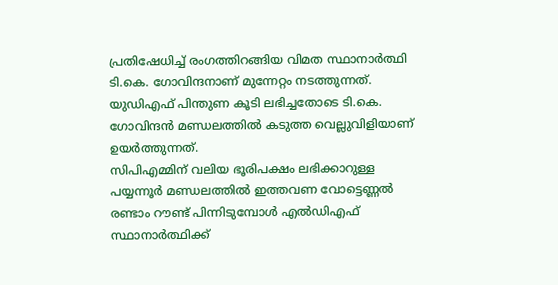പ്രതിഷേധിച്ച് രംഗത്തിറങ്ങിയ വിമത സ്ഥാനാർത്ഥി ടി.കെ. ഗോവിന്ദനാണ് മുന്നേറ്റം നടത്തുന്നത്. യുഡിഎഫ് പിന്തുണ കൂടി ലഭിച്ചതോടെ ടി.കെ. ഗോവിന്ദൻ മണ്ഡലത്തിൽ കടുത്ത വെല്ലുവിളിയാണ് ഉയർത്തുന്നത്.
സിപിഎമ്മിന് വലിയ ഭൂരിപക്ഷം ലഭിക്കാറുള്ള പയ്യന്നൂർ മണ്ഡലത്തിൽ ഇത്തവണ വോട്ടെണ്ണൽ രണ്ടാം റൗണ്ട് പിന്നിടുമ്പോൾ എൽഡിഎഫ് സ്ഥാനാർത്ഥിക്ക്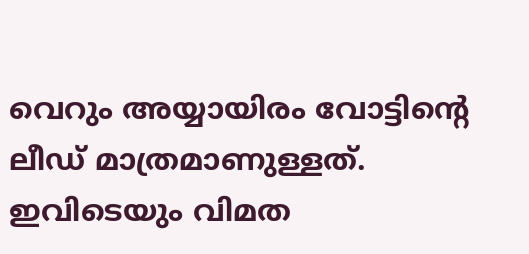വെറും അയ്യായിരം വോട്ടിന്റെ ലീഡ് മാത്രമാണുള്ളത്. ഇവിടെയും വിമത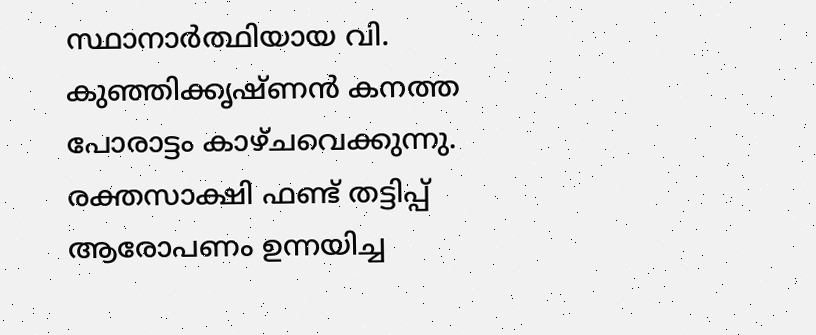സ്ഥാനാർത്ഥിയായ വി. കുഞ്ഞിക്കൃഷ്ണൻ കനത്ത പോരാട്ടം കാഴ്ചവെക്കുന്നു. രക്തസാക്ഷി ഫണ്ട് തട്ടിപ്പ് ആരോപണം ഉന്നയിച്ച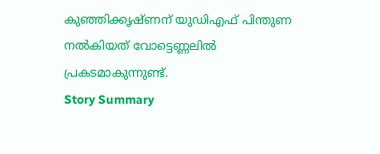കുഞ്ഞിക്കൃഷ്ണന് യുഡിഎഫ് പിന്തുണ നൽകിയത് വോട്ടെണ്ണലിൽ പ്രകടമാകുന്നുണ്ട്.
Story Summary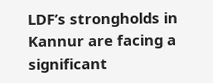LDF’s strongholds in Kannur are facing a significant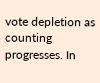vote depletion as counting progresses. In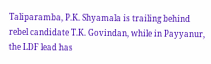Taliparamba, P.K. Shyamala is trailing behind rebel candidate T.K. Govindan, while in Payyanur, the LDF lead has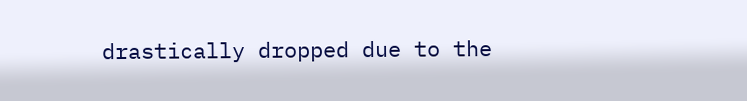drastically dropped due to the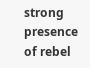strong presence of rebel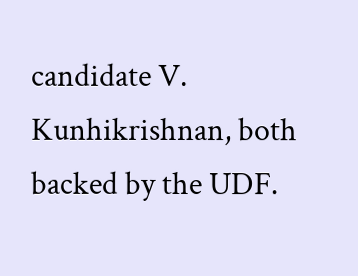candidate V. Kunhikrishnan, both backed by the UDF.